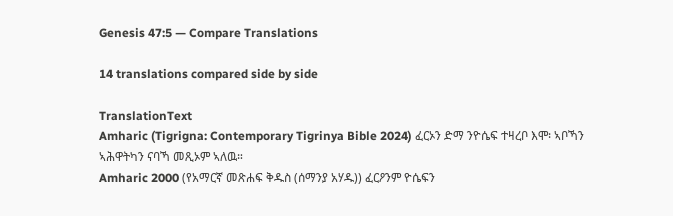Genesis 47:5 — Compare Translations

14 translations compared side by side

TranslationText
Amharic (Tigrigna: Contemporary Tigrinya Bible 2024) ፈርኦን ድማ ንዮሴፍ ተዛረቦ እሞ፡ ኣቦኻን ኣሕዋትካን ናባኻ መጺኦም ኣለዉ።
Amharic 2000 (የአማርኛ መጽሐፍ ቅዱስ (ሰማንያ አሃዱ)) ፈርዖንም ዮሴፍን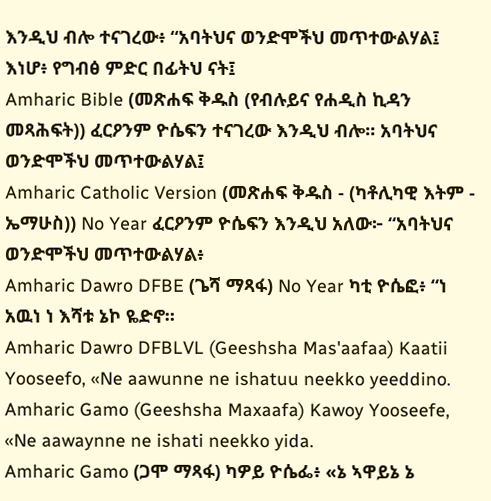እንዲህ ብሎ ተናገረው፥ “አባትህና ወንድሞችህ መጥተውልሃል፤ እነሆ፥ የግብፅ ምድር በፊትህ ናት፤
Amharic Bible (መጽሐፍ ቅዱስ (የብሉይና የሐዲስ ኪዳን መጻሕፍት)) ፈርዖንም ዮሴፍን ተናገረው እንዲህ ብሎ። አባትህና ወንድሞችህ መጥተውልሃል፤
Amharic Catholic Version (መጽሐፍ ቅዱስ - (ካቶሊካዊ እትም - ኤማሁስ)) No Year ፈርዖንም ዮሴፍን እንዲህ አለው፦ “አባትህና ወንድሞችህ መጥተውልሃል፥
Amharic Dawro DFBE (ጌሻ ማጻፋ) No Year ካቲ ዮሴፎ፥ “ነ አዉነ ነ እሻቱ ኔኮ ዬድኖ።
Amharic Dawro DFBLVL (Geeshsha Mas'aafaa) Kaatii Yooseefo, «Ne aawunne ne ishatuu neekko yeeddino.
Amharic Gamo (Geeshsha Maxaafa) Kawoy Yooseefe, «Ne aawaynne ne ishati neekko yida.
Amharic Gamo (ጋሞ ማጻፋ) ካዎይ ዮሴፌ፥ «ኔ ኣዋይኔ ኔ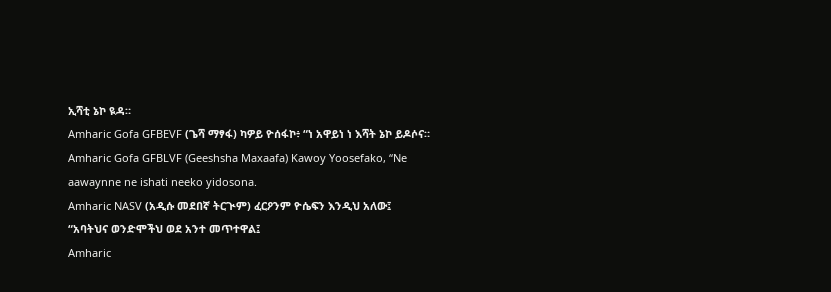ኢሻቲ ኔኮ ዪዳ።
Amharic Gofa GFBEVF (ጌሻ ማፃፋ) ካዎይ ዮሰፋኮ፥ “ነ አዋይነ ነ እሻት ኔኮ ይዶሶና።
Amharic Gofa GFBLVF (Geeshsha Maxaafa) Kawoy Yoosefako, “Ne aawaynne ne ishati neeko yidosona.
Amharic NASV (አዲሱ መደበኛ ትርጒም) ፈርዖንም ዮሴፍን እንዲህ አለው፤ “አባትህና ወንድሞችህ ወደ አንተ መጥተዋል፤
Amharic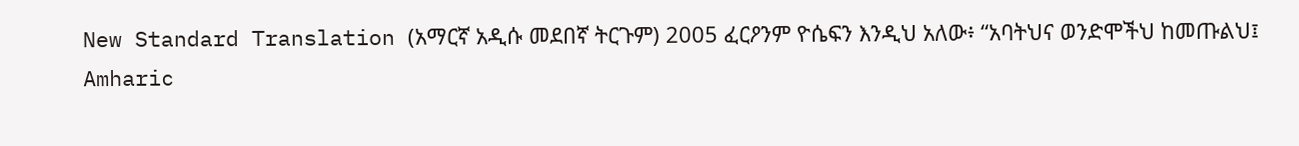New Standard Translation (አማርኛ አዲሱ መደበኛ ትርጉም) 2005 ፈርዖንም ዮሴፍን እንዲህ አለው፥ “አባትህና ወንድሞችህ ከመጡልህ፤
Amharic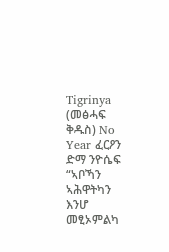Tigrinya (መፅሓፍ ቅዱስ) No Year ፈርዖን ድማ ንዮሴፍ “ኣቦኻን ኣሕዋትካን እንሆ መፂኦምልካ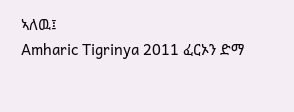ኣለዉ፤
Amharic Tigrinya 2011 ፈርኦን ድማ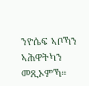ንዮሴፍ ኣቦኻን ኣሕዋትካን መጺኦምኻ።